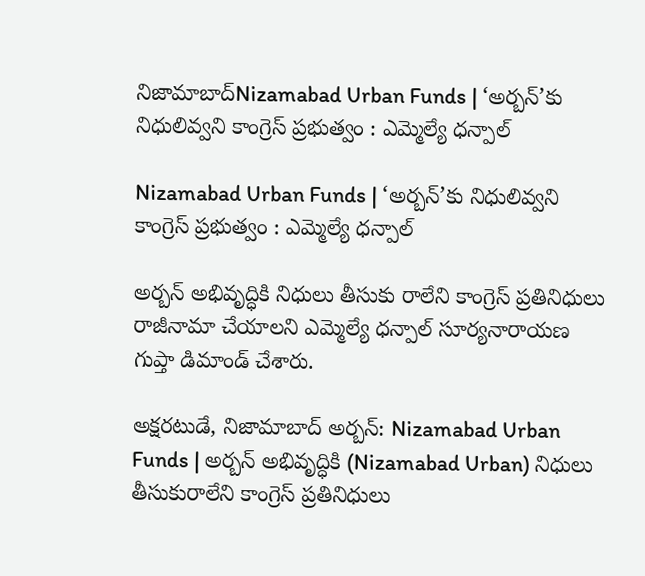నిజామాబాద్Nizamabad Urban Funds | ‘అర్బన్’కు నిధులివ్వని కాంగ్రెస్ ప్రభుత్వం : ఎమ్మెల్యే ధన్పాల్

Nizamabad Urban Funds | ‘అర్బన్’కు నిధులివ్వని కాంగ్రెస్ ప్రభుత్వం : ఎమ్మెల్యే ధన్పాల్

అర్బన్ అభివృద్ధికి నిధులు తీసుకు రాలేని కాంగ్రెస్ ప్రతినిధులు రాజీనామా చేయాలని ఎమ్మెల్యే ధన్పాల్ సూర్యనారాయణ గుప్తా డిమాండ్ చేశారు.

అక్షరటుడే, నిజామాబాద్ అర్బన్: Nizamabad Urban Funds | అర్బన్ అభివృద్ధికి (Nizamabad Urban) నిధులు తీసుకురాలేని కాంగ్రెస్ ప్రతినిధులు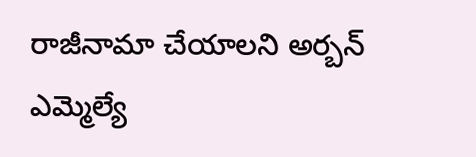రాజీనామా చేయాలని అర్బన్ ఎమ్మెల్యే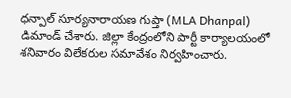ధన్పాల్ సూర్యనారాయణ గుప్తా (MLA Dhanpal) డిమాండ్ చేశారు. జిల్లా కేంద్రంలోని పార్టీ కార్యాలయంలో శనివారం విలేకరుల సమావేశం నిర్వహించారు.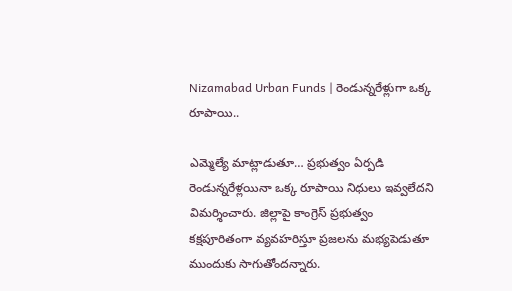Nizamabad Urban Funds | రెండున్నరేళ్లుగా ఒక్క రూపాయి..

ఎమ్మెల్యే మాట్లాడుతూ… ప్రభుత్వం ఏర్పడి రెండున్నరేళ్లయినా ఒక్క రూపాయి నిధులు ఇవ్వలేదని విమర్శించారు. జిల్లాపై కాంగ్రెస్ ప్రభుత్వం కక్షపూరితంగా వ్యవహరిస్తూ ప్రజలను మభ్యపెడుతూ ముందుకు సాగుతోందన్నారు.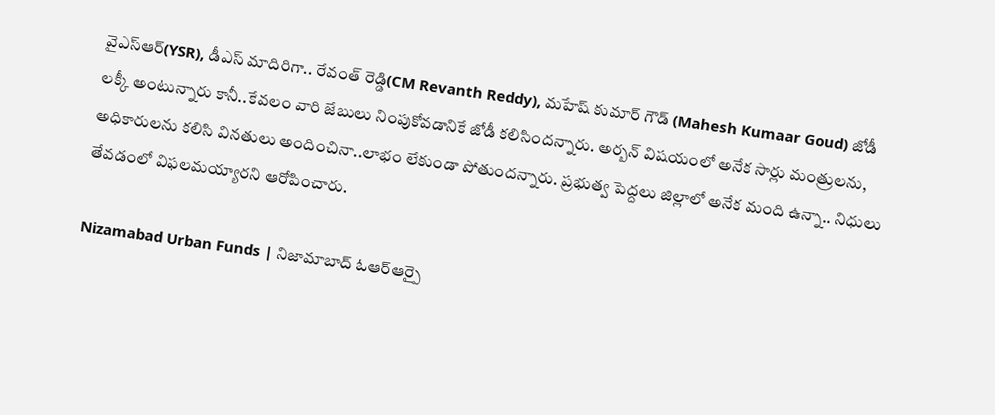వైఎస్ఆర్(YSR), డీఎస్ మాదిరిగా.. రేవంత్ రెడ్డి(CM Revanth Reddy), మహేష్ కుమార్ గౌడ్ (Mahesh Kumaar Goud) జోడీ లక్కీ అంటున్నారు కానీ..కేవలం వారి జేబులు నింపుకోవడానికే జోడీ కలిసిందన్నారు. అర్బన్ విషయంలో అనేక సార్లు మంత్రులను, అధికారులను కలిసి వినతులు అందించినా..లాభం లేకుండా పోతుందన్నారు. ప్రభుత్వ పెద్దలు జిల్లాలో అనేక మంది ఉన్నా.. నిధులు తేవడంలో విఫలమయ్యారని ఆరోపించారు.

Nizamabad Urban Funds | నిజామాబాద్ ఓఆర్ఆర్పై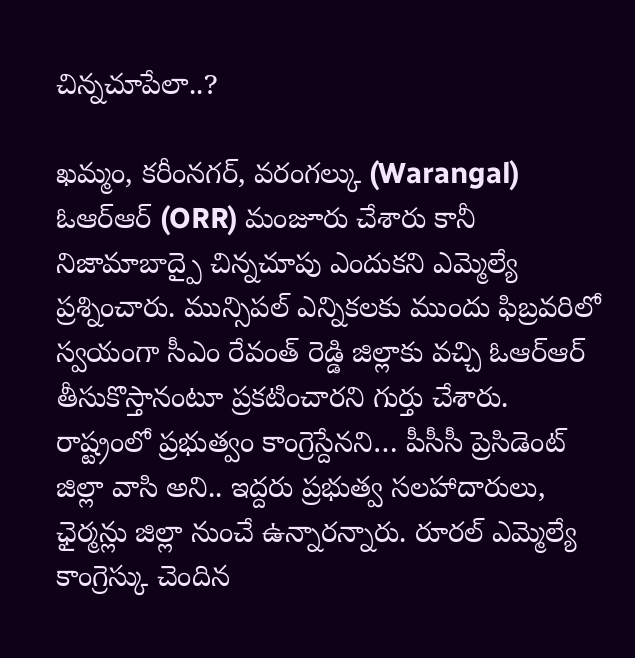చిన్నచూపేలా..?

ఖమ్మం, కరీంనగర్, వరంగల్కు (Warangal) ఓఆర్ఆర్ (ORR) మంజూరు చేశారు కానీ నిజామాబాద్పై చిన్నచూపు ఎందుకని ఎమ్మెల్యే ప్రశ్నించారు. మున్సిపల్ ఎన్నికలకు ముందు ఫిబ్రవరిలో స్వయంగా సీఎం రేవంత్ రెడ్డి జిల్లాకు వచ్చి ఓఆర్ఆర్ తీసుకొస్తానంటూ ప్రకటించారని గుర్తు చేశారు. రాష్ట్రంలో ప్రభుత్వం కాంగ్రెస్దేనని… పీసీసీ ప్రెసిడెంట్ జిల్లా వాసి అని.. ఇద్దరు ప్రభుత్వ సలహాదారులు, ఛైర్మన్లు జిల్లా నుంచే ఉన్నారన్నారు. రూరల్ ఎమ్మెల్యే కాంగ్రెస్కు చెందిన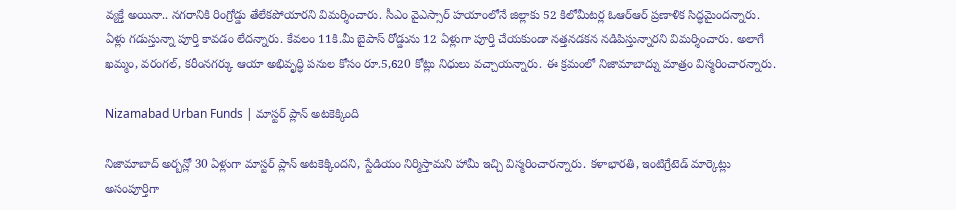వ్యక్తే అయినా.. నగరానికి రింగ్రోడ్డు తేలేకపోయారని విమర్శించారు. సీఎం వైఎస్సార్ హయాంలోనే జిల్లాకు 52 కిలోమీటర్ల ఓఆర్ఆర్ ప్రణాళిక సిద్ధమైందన్నారు. ఏళ్లు గడుస్తున్నా పూర్తి కావడం లేదన్నారు. కేవలం 11కి.మీ బైపాస్ రోడ్డును 12 ఏళ్లుగా పూర్తి చేయకుండా నత్తనడకన నడిపిస్తున్నారని విమర్శించారు. అలాగే ఖమ్మం, వరంగల్, కరీంనగర్కు ఆయా అభివృద్ధి పనుల కోసం రూ.5,620 కోట్లు నిధులు వచ్చాయన్నారు. ఈ క్రమంలో నిజామాబాద్ను మాత్రం విస్మరించారన్నారు.

Nizamabad Urban Funds | మాస్టర్ ప్లాన్ అటకెక్కింది

నిజామాబాద్ అర్బన్లో 30 ఏళ్లుగా మాస్టర్ ప్లాన్ అటకెక్కిందని, స్టేడియం నిర్మిస్తామని హామీ ఇచ్చి విస్మరించారన్నారు. కళాభారతి, ఇంటిగ్రేటెడ్ మార్కెట్లు అసంపూర్తిగా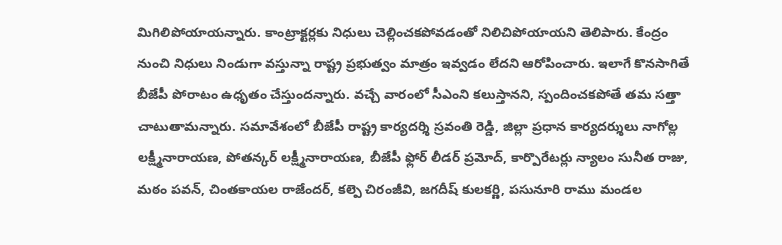మిగిలిపోయాయన్నారు. కాంట్రాక్టర్లకు నిధులు చెల్లించకపోవడంతో నిలిచిపోయాయని తెలిపారు. కేంద్రం నుంచి నిధులు నిండుగా వస్తున్నా రాష్ట్ర ప్రభుత్వం మాత్రం ఇవ్వడం లేదని ఆరోపించారు. ఇలాగే కొనసాగితే బీజేపీ పోరాటం ఉధృతం చేస్తుందన్నారు. వచ్చే వారంలో సీఎంని కలుస్తానని, స్పందించకపోతే తమ సత్తా చాటుతామన్నారు. సమావేశంలో బీజేపీ రాష్ట్ర కార్యదర్శి స్రవంతి రెడ్డి, జిల్లా ప్రధాన కార్యదర్శులు నాగోల్ల లక్ష్మీనారాయణ, పోతన్కర్ లక్ష్మీనారాయణ, బీజేపీ ఫ్లోర్ లీడర్ ప్రమోద్, కార్పొరేటర్లు న్యాలం సునీత రాజు, మఠం పవన్, చింతకాయల రాజేందర్, కల్పె చిరంజీవి, జగదీష్ కులకర్ణి, పసునూరి రాము మండల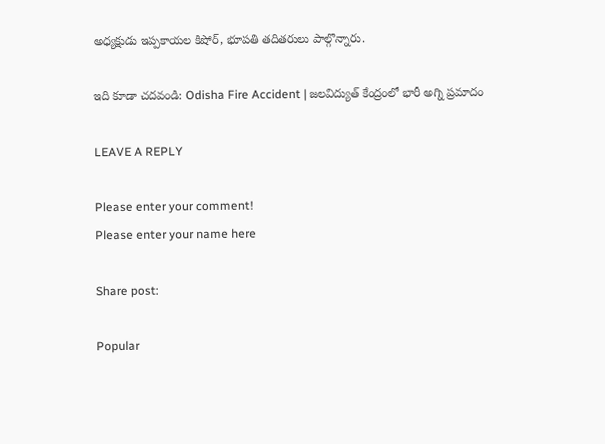అధ్యక్షుడు ఇప్పకాయల కిషోర్, భూపతి తదితరులు పాల్గొన్నారు.

ఇది కూడా చదవండి: Odisha Fire Accident | జలవిద్యుత్ కేంద్రంలో భారీ అగ్ని ప్రమాదం

LEAVE A REPLY

Please enter your comment!
Please enter your name here

Share post:

Popular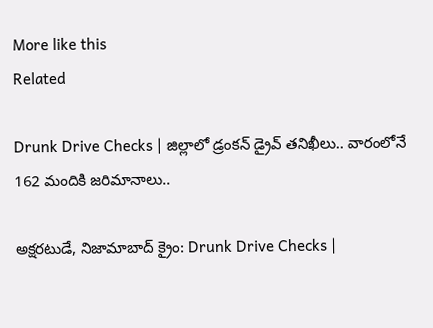More like this
Related

Drunk Drive Checks | జిల్లాలో డ్రంకన్ డ్రైవ్ తనిఖీలు.. వారంలోనే 162 మందికి జరిమానాలు..

అక్షరటుడే, నిజామాబాద్ క్రైం: Drunk Drive Checks |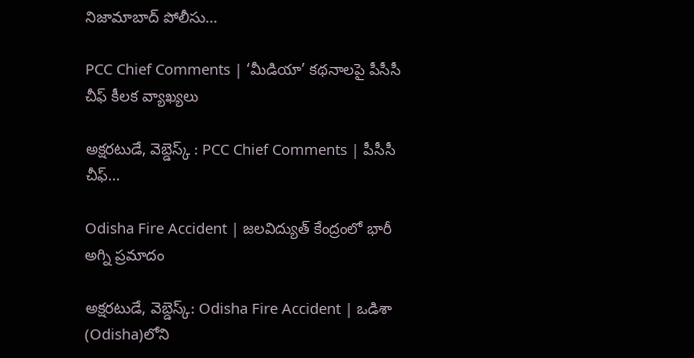నిజామాబాద్ పోలీసు...

PCC Chief Comments | ‘మీడియా’ కథనాలపై పీసీసీ చీఫ్ కీలక వ్యాఖ్యలు

అక్షరటుడే, వెబ్డెస్క్ : PCC Chief Comments | పీసీసీ చీఫ్...

Odisha Fire Accident | జలవిద్యుత్ కేంద్రంలో భారీ అగ్ని ప్రమాదం

అక్షరటుడే, వెబ్డెస్క్: Odisha Fire Accident | ఒడిశా (Odisha)లోని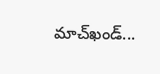మాచ్‌ఖండ్‌...